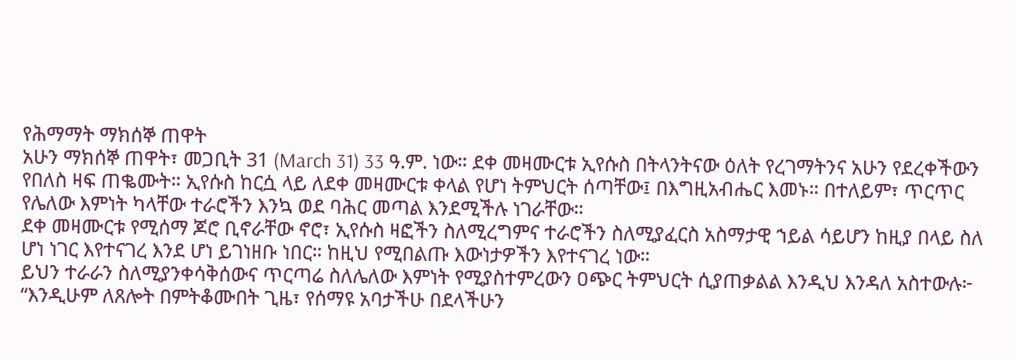የሕማማት ማክሰኞ ጠዋት
አሁን ማክሰኞ ጠዋት፣ መጋቢት 31 (March 31) 33 ዓ.ም. ነው። ደቀ መዛሙርቱ ኢየሱስ በትላንትናው ዕለት የረገማትንና አሁን የደረቀችውን የበለስ ዛፍ ጠቈሙት። ኢየሱስ ከርሷ ላይ ለደቀ መዛሙርቱ ቀላል የሆነ ትምህርት ሰጣቸው፤ በእግዚአብሔር እመኑ። በተለይም፣ ጥርጥር የሌለው እምነት ካላቸው ተራሮችን እንኳ ወደ ባሕር መጣል እንደሚችሉ ነገራቸው።
ደቀ መዛሙርቱ የሚሰማ ጆሮ ቢኖራቸው ኖሮ፣ ኢየሱስ ዛፎችን ስለሚረግምና ተራሮችን ስለሚያፈርስ አስማታዊ ኀይል ሳይሆን ከዚያ በላይ ስለ ሆነ ነገር እየተናገረ እንደ ሆነ ይገነዘቡ ነበር። ከዚህ የሚበልጡ እውነታዎችን እየተናገረ ነው።
ይህን ተራራን ስለሚያንቀሳቅሰውና ጥርጣሬ ስለሌለው እምነት የሚያስተምረውን ዐጭር ትምህርት ሲያጠቃልል እንዲህ እንዳለ አስተውሉ፦ “እንዲሁም ለጸሎት በምትቆሙበት ጊዜ፣ የሰማዩ አባታችሁ በደላችሁን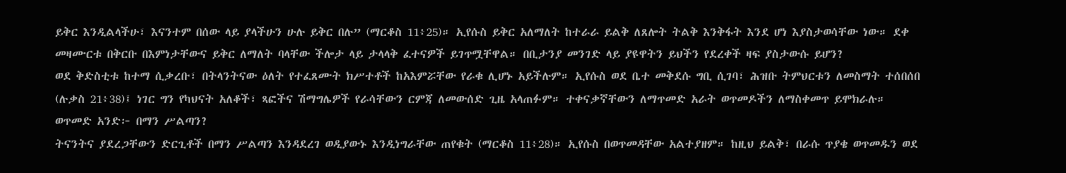ይቅር እንዲልላችሁ፣ እናንተም በሰው ላይ ያላችሁን ሁሉ ይቅር በሉ” (ማርቆስ 11፥25)። ኢየሱስ ይቅር አለማለት ከተራራ ይልቅ ለጸሎት ትልቅ እንቅፋት እንደ ሆነ እያስታወሳቸው ነው። ደቀ መዛሙርቱ በቅርቡ በእምነታቸውና ይቅር ለማለት ባላቸው ችሎታ ላይ ታላላቅ ፈተናዎች ይገጥሟቸዋል። በቢታንያ መንገድ ላይ ያዩዋትን ይህችን የደረቀች ዛፍ ያስታውሱ ይሆን?
ወደ ቅድስቲቱ ከተማ ሲቃረቡ፣ በትላንትናው ዕለት የተፈጸሙት ክሥተቶች ከአእምሯቸው የራቁ ሊሆኑ አይችሉም። ኢየሱስ ወደ ቤተ መቅደሱ ግቢ ሲገባ፣ ሕዝቡ ትምህርቱን ለመስማት ተሰበሰበ (ሉቃስ 21፥38)፤ ነገር ግን የካህናት አለቆች፣ ጻፎችና ሽማግሌዎች የራሳቸውን ርምጃ ለመውሰድ ጊዜ አላጠፉም። ተቀናቃኛቸውን ለማጥመድ አራት ወጥመዶችን ለማስቀመጥ ይሞክራሉ።
ወጥመድ አንድ፦ በማን ሥልጣን?
ትናንትና ያደረጋቸውን ድርጊቶች በማን ሥልጣን እንዳደረገ ወዲያውኑ እንዲነግራቸው ጠየቁት (ማርቆስ 11፥28)። ኢየሱስ በወጥመዳቸው አልተያዘም። ከዚህ ይልቅ፣ በራሱ ጥያቄ ወጥመዱን ወደ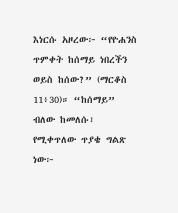እነርሱ አዞረው፦ “የዮሐንስ ጥምቀት ከሰማይ ነበረችን ወይስ ከሰው?” (ማርቆስ 11፥30)። “ከሰማይ” ብለው ከመለሱ፣ የሚቀጥለው ጥያቄ ግልጽ ነው፦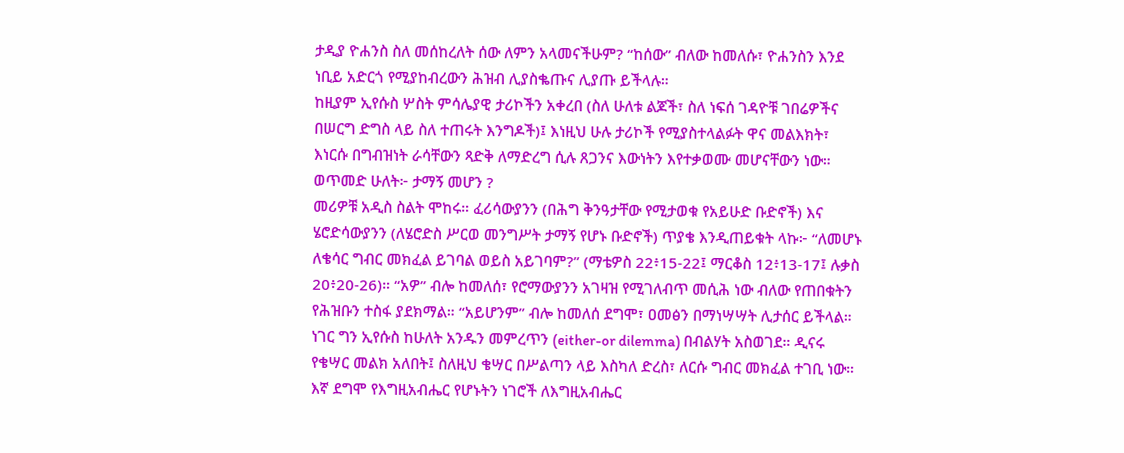ታዲያ ዮሐንስ ስለ መሰከረለት ሰው ለምን አላመናችሁም? “ከሰው” ብለው ከመለሱ፣ ዮሐንስን እንደ ነቢይ አድርጎ የሚያከብረውን ሕዝብ ሊያስቈጡና ሊያጡ ይችላሉ።
ከዚያም ኢየሱስ ሦስት ምሳሌያዊ ታሪኮችን አቀረበ (ስለ ሁለቱ ልጆች፣ ስለ ነፍሰ ገዳዮቹ ገበሬዎችና በሠርግ ድግስ ላይ ስለ ተጠሩት እንግዶች)፤ እነዚህ ሁሉ ታሪኮች የሚያስተላልፉት ዋና መልእክት፣ እነርሱ በግብዝነት ራሳቸውን ጻድቅ ለማድረግ ሲሉ ጸጋንና እውነትን እየተቃወሙ መሆናቸውን ነው።
ወጥመድ ሁለት፦ ታማኝ መሆን ?
መሪዎቹ አዲስ ስልት ሞከሩ። ፈሪሳውያንን (በሕግ ቅንዓታቸው የሚታወቁ የአይሁድ ቡድኖች) እና ሄሮድሳውያንን (ለሄሮድስ ሥርወ መንግሥት ታማኝ የሆኑ ቡድኖች) ጥያቄ እንዲጠይቁት ላኩ፦ “ለመሆኑ ለቄሳር ግብር መክፈል ይገባል ወይስ አይገባም?” (ማቴዎስ 22፥15-22፤ ማርቆስ 12፥13-17፤ ሉቃስ 20፥20-26)። “አዎ” ብሎ ከመለሰ፣ የሮማውያንን አገዛዝ የሚገለብጥ መሲሕ ነው ብለው የጠበቁትን የሕዝቡን ተስፋ ያደክማል። “አይሆንም” ብሎ ከመለሰ ደግሞ፣ ዐመፅን በማነሣሣት ሊታሰር ይችላል።
ነገር ግን ኢየሱስ ከሁለት አንዱን መምረጥን (either-or dilemma) በብልሃት አስወገደ። ዲናሩ የቄሣር መልክ አለበት፤ ስለዚህ ቄሣር በሥልጣን ላይ እስካለ ድረስ፣ ለርሱ ግብር መክፈል ተገቢ ነው። እኛ ደግሞ የእግዚአብሔር የሆኑትን ነገሮች ለእግዚአብሔር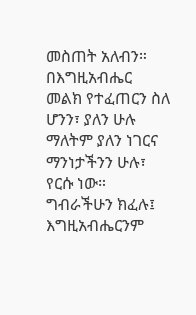መስጠት አለብን። በእግዚአብሔር መልክ የተፈጠርን ስለ ሆንን፣ ያለን ሁሉ ማለትም ያለን ነገርና ማንነታችንን ሁሉ፣ የርሱ ነው። ግብራችሁን ክፈሉ፤ እግዚአብሔርንም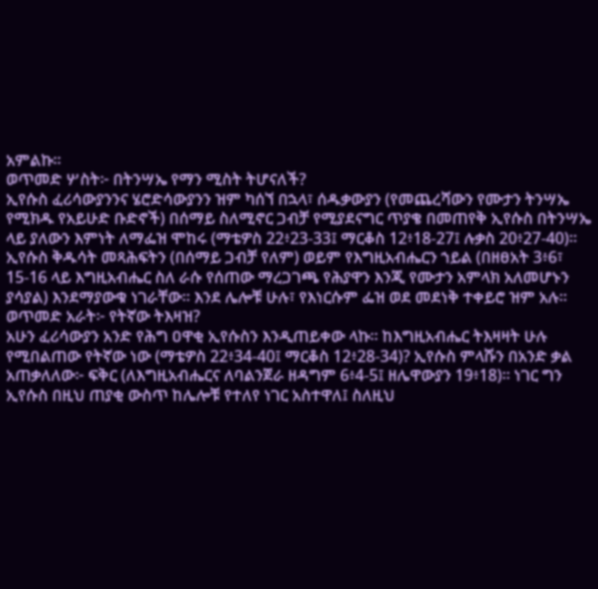አምልኩ።
ወጥመድ ሦስት፦ በትንሣኤ የማን ሚስት ትሆናለች?
ኢየሱስ ፈሪሳውያንንና ሄሮድሳውያንን ዝም ካሰኘ በኋላ፣ ሰዱቃውያን (የመጨረሻውን የሙታን ትንሣኤ የሚክዱ የአይሁድ ቡድኖች) በሰማይ ስለሚኖር ጋብቻ የሚያደናግር ጥያቄ በመጠየቅ ኢየሱስ በትንሣኤ ላይ ያለውን እምነት ለማፌዝ ሞከሩ (ማቴዎስ 22፥23-33፤ ማርቆስ 12፥18-27፤ ሉቃስ 20፥27-40)። ኢየሱስ ቅዱሳት መጻሕፍትን (በሰማይ ጋብቻ የለም) ወይም የእግዚአብሔርን ኀይል (በዘፀአት 3፥6፣ 15-16 ላይ እግዚአብሔር ስለ ራሱ የሰጠው ማረጋገጫ የሕያዋን እንጂ የሙታን አምላክ አለመሆኑን ያሳያል) እንደማያውቁ ነገራቸው። እንደ ሌሎቹ ሁሉ፣ የእነርሱም ፌዝ ወደ መደነቅ ተቀይሮ ዝም አሉ።
ወጥመድ አራት፦ የትኛው ትእዛዝ?
አሁን ፈሪሳውያን አንድ የሕግ ዐዋቂ ኢየሱስን እንዲጠይቀው ላኩ። ከእግዚአብሔር ትእዛዛት ሁሉ የሚበልጠው የትኛው ነው (ማቴዎስ 22፥34-40፤ ማርቆስ 12፥28-34)? ኢየሱስ ምላሹን በአንድ ቃል አጠቃለለው፦ ፍቅር (ለእግዚአብሔርና ለባልንጀራ ዘዳግም 6፥4-5፤ ዘሌዋውያን 19፥18)። ነገር ግን ኢየሱስ በዚህ ጠያቂ ውስጥ ከሌሎቹ የተለየ ነገር አስተዋለ፤ ስለዚህ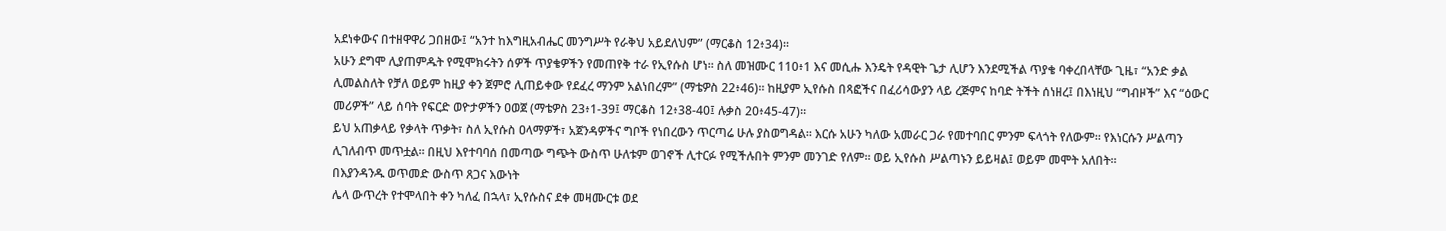አደነቀውና በተዘዋዋሪ ጋበዘው፤ “አንተ ከእግዚአብሔር መንግሥት የራቅህ አይደለህም” (ማርቆስ 12፥34)።
አሁን ደግሞ ሊያጠምዱት የሚሞክሩትን ሰዎች ጥያቄዎችን የመጠየቅ ተራ የኢየሱስ ሆነ። ስለ መዝሙር 110፥1 እና መሲሑ እንዴት የዳዊት ጌታ ሊሆን እንደሚችል ጥያቄ ባቀረበላቸው ጊዜ፣ “አንድ ቃል ሊመልስለት የቻለ ወይም ከዚያ ቀን ጀምሮ ሊጠይቀው የደፈረ ማንም አልነበረም” (ማቴዎስ 22፥46)። ከዚያም ኢየሱስ በጻፎችና በፈሪሳውያን ላይ ረጅምና ከባድ ትችት ሰነዘረ፤ በእነዚህ “ግብዞች” እና “ዕውር መሪዎች” ላይ ሰባት የፍርድ ወዮታዎችን ዐወጀ (ማቴዎስ 23፥1-39፤ ማርቆስ 12፥38-40፤ ሉቃስ 20፥45-47)።
ይህ አጠቃላይ የቃላት ጥቃት፣ ስለ ኢየሱስ ዐላማዎች፣ አጀንዳዎችና ግቦች የነበረውን ጥርጣሬ ሁሉ ያስወግዳል። እርሱ አሁን ካለው አመራር ጋራ የመተባበር ምንም ፍላጎት የለውም። የእነርሱን ሥልጣን ሊገለብጥ መጥቷል። በዚህ እየተባባሰ በመጣው ግጭት ውስጥ ሁለቱም ወገኖች ሊተርፉ የሚችሉበት ምንም መንገድ የለም። ወይ ኢየሱስ ሥልጣኑን ይይዛል፤ ወይም መሞት አለበት።
በእያንዳንዱ ወጥመድ ውስጥ ጸጋና እውነት
ሌላ ውጥረት የተሞላበት ቀን ካለፈ በኋላ፣ ኢየሱስና ደቀ መዛሙርቱ ወደ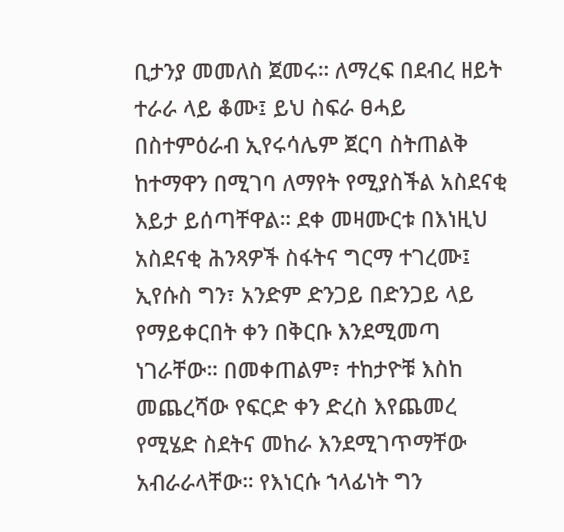ቢታንያ መመለስ ጀመሩ። ለማረፍ በደብረ ዘይት ተራራ ላይ ቆሙ፤ ይህ ስፍራ ፀሓይ በስተምዕራብ ኢየሩሳሌም ጀርባ ስትጠልቅ ከተማዋን በሚገባ ለማየት የሚያስችል አስደናቂ እይታ ይሰጣቸዋል። ደቀ መዛሙርቱ በእነዚህ አስደናቂ ሕንጻዎች ስፋትና ግርማ ተገረሙ፤ ኢየሱስ ግን፣ አንድም ድንጋይ በድንጋይ ላይ የማይቀርበት ቀን በቅርቡ እንደሚመጣ ነገራቸው። በመቀጠልም፣ ተከታዮቹ እስከ መጨረሻው የፍርድ ቀን ድረስ እየጨመረ የሚሄድ ስደትና መከራ እንደሚገጥማቸው አብራራላቸው። የእነርሱ ኀላፊነት ግን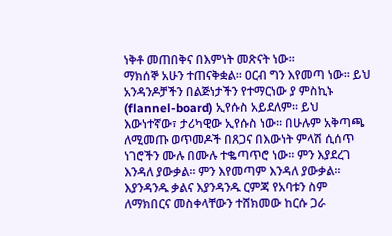ነቅቶ መጠበቅና በእምነት መጽናት ነው።
ማክሰኞ አሁን ተጠናቅቋል። ዐርብ ግን እየመጣ ነው። ይህ አንዳንዶቻችን በልጅነታችን የተማርነው ያ ምስኪኑ (flannel-board) ኢየሱስ አይደለም። ይህ እውነተኛው፣ ታሪካዊው ኢየሱስ ነው። በሁሉም አቅጣጫ ለሚመጡ ወጥመዶች በጸጋና በእውነት ምላሽ ሲሰጥ ነገሮችን ሙሉ በሙሉ ተቈጣጥሮ ነው። ምን እያደረገ እንዳለ ያውቃል። ምን እየመጣም እንዳለ ያውቃል። እያንዳንዱ ቃልና እያንዳንዱ ርምጃ የአባቱን ስም ለማክበርና መስቀላቸውን ተሸክመው ከርሱ ጋራ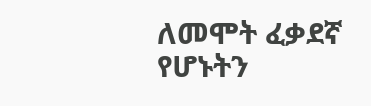ለመሞት ፈቃደኛ የሆኑትን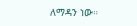ለማዳን ነው።